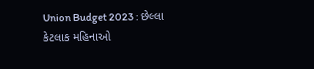Union Budget 2023 : છેલ્લા કેટલાક મહિનાઓ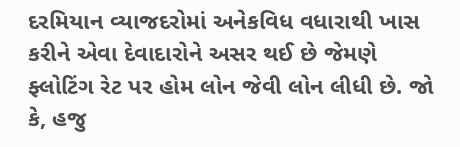દરમિયાન વ્યાજદરોમાં અનેકવિધ વધારાથી ખાસ કરીને એવા દેવાદારોને અસર થઈ છે જેમણે ફ્લોટિંગ રેટ પર હોમ લોન જેવી લોન લીધી છે. જો કે, હજુ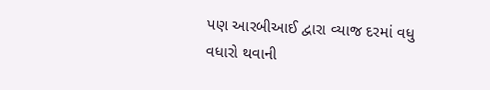પણ આરબીઆઈ દ્વારા વ્યાજ દરમાં વધુ વધારો થવાની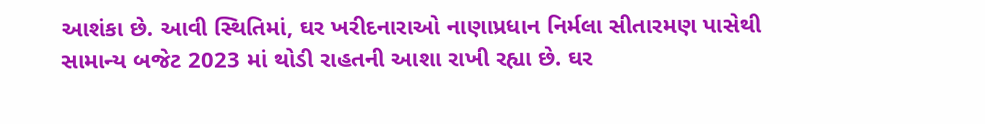આશંકા છે. આવી સ્થિતિમાં, ઘર ખરીદનારાઓ નાણાપ્રધાન નિર્મલા સીતારમણ પાસેથી સામાન્ય બજેટ 2023 માં થોડી રાહતની આશા રાખી રહ્યા છે. ઘર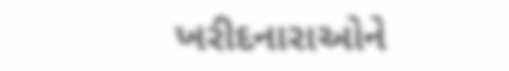ખરીદનારાઓને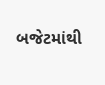બજેટમાંથી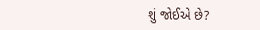શું જોઈએ છે?